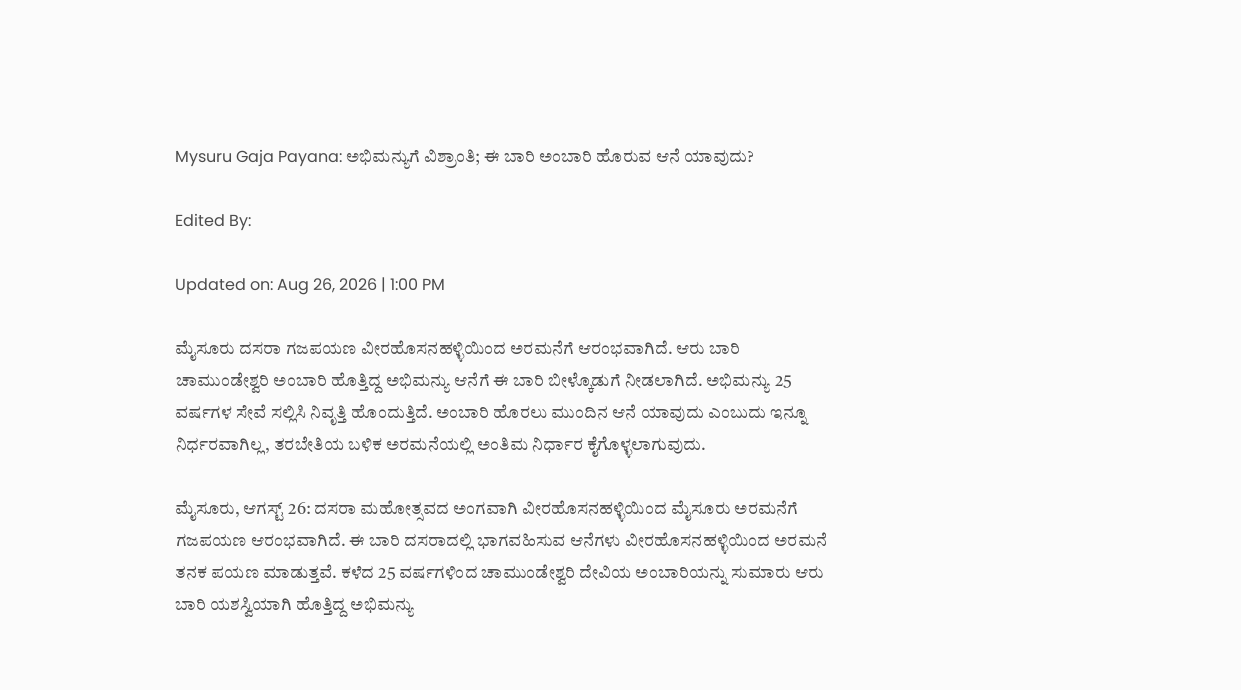Mysuru Gaja Payana: ಅಭಿಮನ್ಯುಗೆ ವಿಶ್ರಾಂತಿ; ಈ ಬಾರಿ ಅಂಬಾರಿ ಹೊರುವ ಆನೆ ಯಾವುದು?

Edited By:

Updated on: Aug 26, 2026 | 1:00 PM

ಮೈಸೂರು ದಸರಾ ಗಜಪಯಣ ವೀರಹೊಸನಹಳ್ಳಿಯಿಂದ ಅರಮನೆಗೆ ಆರಂಭವಾಗಿದೆ. ಆರು ಬಾರಿ ಚಾಮುಂಡೇಶ್ವರಿ ಅಂಬಾರಿ ಹೊತ್ತಿದ್ದ ಅಭಿಮನ್ಯು ಆನೆಗೆ ಈ ಬಾರಿ ಬೀಳ್ಕೊಡುಗೆ ನೀಡಲಾಗಿದೆ. ಅಭಿಮನ್ಯು 25 ವರ್ಷಗಳ ಸೇವೆ ಸಲ್ಲಿಸಿ ನಿವೃತ್ತಿ ಹೊಂದುತ್ತಿದೆ. ಅಂಬಾರಿ ಹೊರಲು ಮುಂದಿನ ಆನೆ ಯಾವುದು ಎಂಬುದು ಇನ್ನೂ ನಿರ್ಧರವಾಗಿಲ್ಲ, ತರಬೇತಿಯ ಬಳಿಕ ಅರಮನೆಯಲ್ಲಿ ಅಂತಿಮ ನಿರ್ಧಾರ ಕೈಗೊಳ್ಳಲಾಗುವುದು.

ಮೈಸೂರು, ಆಗಸ್ಟ್ 26: ದಸರಾ ಮಹೋತ್ಸವದ ಅಂಗವಾಗಿ ವೀರಹೊಸನಹಳ್ಳಿಯಿಂದ ಮೈಸೂರು ಅರಮನೆಗೆ ಗಜಪಯಣ ಆರಂಭವಾಗಿದೆ. ಈ ಬಾರಿ ದಸರಾದಲ್ಲಿ ಭಾಗವಹಿಸುವ ಆನೆಗಳು ವೀರಹೊಸನಹಳ್ಳಿಯಿಂದ ಅರಮನೆ ತನಕ ಪಯಣ ಮಾಡುತ್ತವೆ. ಕಳೆದ 25 ವರ್ಷಗಳಿಂದ ಚಾಮುಂಡೇಶ್ವರಿ ದೇವಿಯ ಅಂಬಾರಿಯನ್ನು ಸುಮಾರು ಆರು ಬಾರಿ ಯಶಸ್ವಿಯಾಗಿ ಹೊತ್ತಿದ್ದ ಅಭಿಮನ್ಯು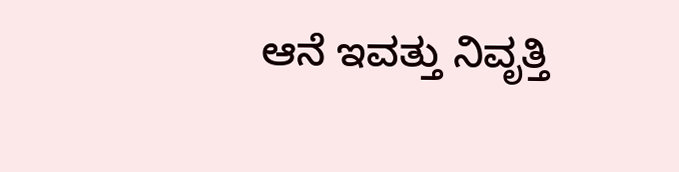ಆನೆ ಇವತ್ತು ನಿವೃತ್ತಿ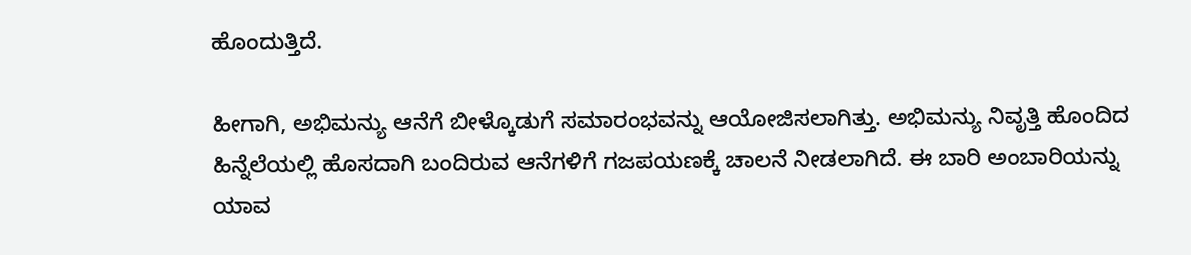ಹೊಂದುತ್ತಿದೆ.

ಹೀಗಾಗಿ, ಅಭಿಮನ್ಯು ಆನೆಗೆ ಬೀಳ್ಕೊಡುಗೆ ಸಮಾರಂಭವನ್ನು ಆಯೋಜಿಸಲಾಗಿತ್ತು. ಅಭಿಮನ್ಯು ನಿವೃತ್ತಿ ಹೊಂದಿದ ಹಿನ್ನೆಲೆಯಲ್ಲಿ ಹೊಸದಾಗಿ ಬಂದಿರುವ ಆನೆಗಳಿಗೆ ಗಜಪಯಣಕ್ಕೆ ಚಾಲನೆ ನೀಡಲಾಗಿದೆ. ಈ ಬಾರಿ ಅಂಬಾರಿಯನ್ನು ಯಾವ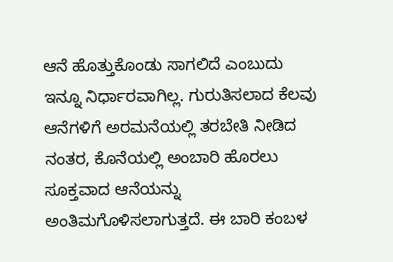ಆನೆ ಹೊತ್ತುಕೊಂಡು ಸಾಗಲಿದೆ ಎಂಬುದು ಇನ್ನೂ ನಿರ್ಧಾರವಾಗಿಲ್ಲ. ಗುರುತಿಸಲಾದ ಕೆಲವು ಆನೆಗಳಿಗೆ ಅರಮನೆಯಲ್ಲಿ ತರಬೇತಿ ನೀಡಿದ ನಂತರ, ಕೊನೆಯಲ್ಲಿ ಅಂಬಾರಿ ಹೊರಲು ಸೂಕ್ತವಾದ ಆನೆಯನ್ನು ಅಂತಿಮಗೊಳಿಸಲಾಗುತ್ತದೆ. ಈ ಬಾರಿ ಕಂಬಳ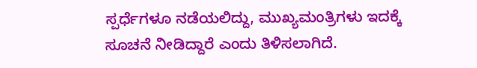ಸ್ಪರ್ಧೆಗಳೂ ನಡೆಯಲಿದ್ದು, ಮುಖ್ಯಮಂತ್ರಿಗಳು ಇದಕ್ಕೆ ಸೂಚನೆ ನೀಡಿದ್ದಾರೆ ಎಂದು ತಿಳಿಸಲಾಗಿದೆ.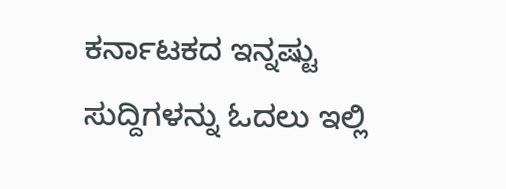ಕರ್ನಾಟಕದ ಇನ್ನಷ್ಟು ಸುದ್ದಿಗಳನ್ನು ಓದಲು ಇಲ್ಲಿ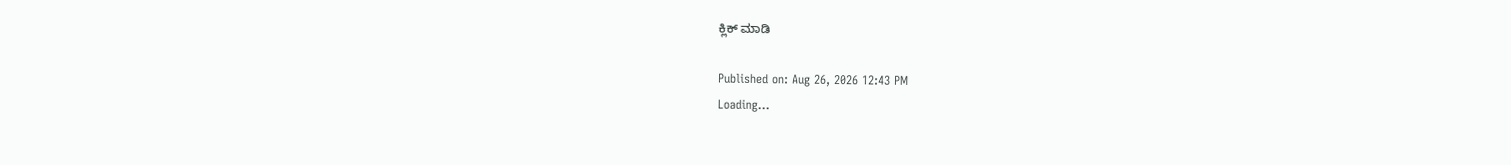ಕ್ಲಿಕ್ ಮಾಡಿ

Published on: Aug 26, 2026 12:43 PM
Loading...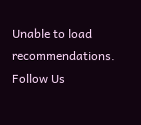Unable to load recommendations.
Follow Us